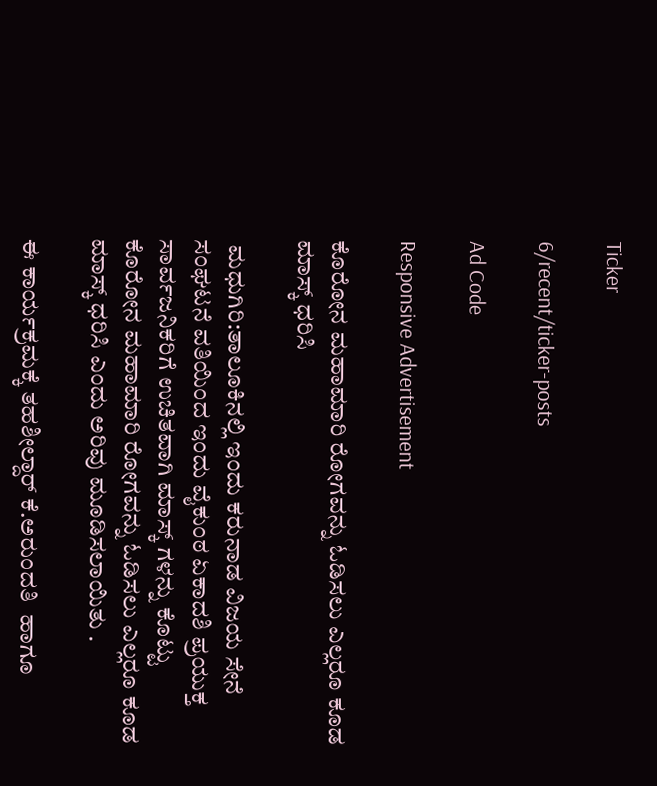Ticker

6/recent/ticker-posts

Ad Code

Responsive Advertisement

ಕೊರೋನ ಮಹಾಮಾರಿ ರೋಗವನ್ನು ಓಡಿಸಲು ಎಲ್ಲರೂ ಕೂಡ ಮಾಸ್ಕ್ ಧರಿಸಿ

 ಮಧುಗಿರಿ:ತಾಲೂಕಿನಲ್ಲಿ ಇಂದು ಕರುನಾಡ ವಿಜಯ ಸೇನೆ ಸಂಘಟನೆ ವತಿಯಿಂದ ಇಂದು ವೈಕುಂಠ ಏಕಾದಶಿ ಪ್ರಯುಕ್ತ ಸಾರ್ವಜನಿಕರಿಗೆ ಉಚಿತವಾಗಿ ಮಾಸ್ಕ್ ಗಳನ್ನು ಕೊಟ್ಟು ಕೊರೋನ ಮಹಾಮಾರಿ ರೋಗವನ್ನು ಓಡಿಸಲು ಎಲ್ಲರೂ ಕೂಡ ಮಾಸ್ಕ್ ಧರಿಸಿ ಎಂದು ಅರಿವು ಮೂಡಿಸಲಾಯಿತು .

ಈ ಕಾರ್ಯಕ್ರಮಕ್ಕೆ ತಹಶೀಲ್ದಾರ್ ಕೆ.ಅರುಂದತಿ  ಹಾಗೂ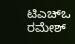ಟಿಎಚ್ಒ ರಮೇಶ್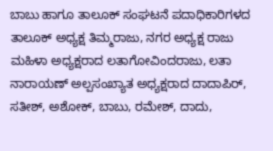ಬಾಬು ಹಾಗೂ ತಾಲೂಕ್ ಸಂಘಟನೆ ಪದಾಧಿಕಾರಿಗಳದ ತಾಲೂಕ್ ಅಧ್ಯಕ್ಷ ತಿಮ್ಮರಾಜು, ನಗರ ಅಧ್ಯಕ್ಷ ರಾಜು ಮಹಿಳಾ ಅಧ್ಯಕ್ಷರಾದ ಲತಾಗೋವಿಂದರಾಜು, ಲತಾ ನಾರಾಯಣ್ ಅಲ್ಪಸಂಖ್ಯಾತ ಅಧ್ಯಕ್ಷರಾದ ದಾದಾಪಿರ್, ಸತೀಶ್, ಅಶೋಕ್, ಬಾಬು, ರಮೇಶ್, ದಾದು,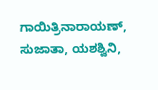ಗಾಯಿತ್ರಿನಾರಾಯಣ್, ಸುಜಾತಾ, ಯಶಶ್ವಿನಿ,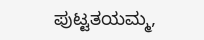ಪುಟ್ಟತಯಮ್ಮ,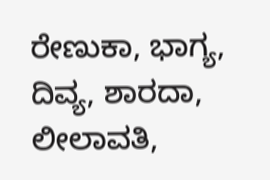ರೇಣುಕಾ, ಭಾಗ್ಯ, ದಿವ್ಯ, ಶಾರದಾ, ಲೀಲಾವತಿ,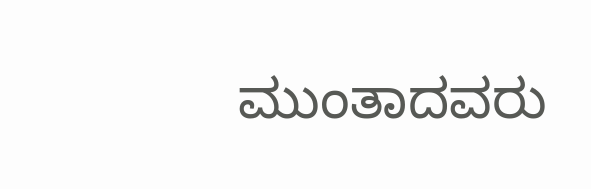ಮುಂತಾದವರು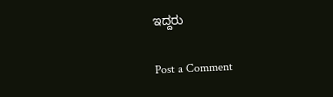ಇದ್ದರು

Post a Comment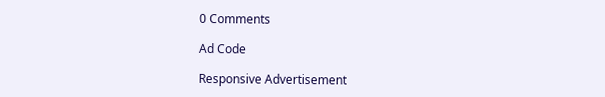0 Comments

Ad Code

Responsive Advertisement